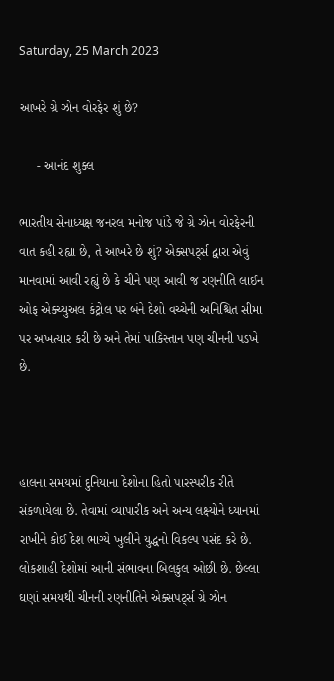Saturday, 25 March 2023

આખરે ગ્રે ઝોન વોરફેર શું છે?

     - આનંદ શુક્લ

ભારતીય સેનાધ્યક્ષ જનરલ મનોજ પાંડે જે ગ્રે ઝોન વોરફેરની વાત કહી રહ્યા છે, તે આખરે છે શું? એક્સપર્ટ્સ દ્વારા એવું માનવામાં આવી રહ્યું છે કે ચીને પણ આવી જ રણનીતિ લાઈન ઓફ એક્ચ્યુઅલ કંટ્રોલ પર બંને દેશો વચ્ચેની અનિશ્ચિત સીમા પર અખત્યાર કરી છે અને તેમાં પાકિસ્તાન પણ ચીનની પડખે છે.



હાલના સમયમાં દુનિયાના દેશોના હિતો પારસ્પરીક રીતે સંકળાયેલા છે. તેવામાં વ્યાપારીક અને અન્ય લક્ષ્યોને ધ્યાનમાં રાખીને કોઈ દેશ ભાગ્યે ખુલીને યુદ્ધનો વિકલ્પ પસંદ કરે છે. લોકશાહી દેશોમાં આની સંભાવના બિલકુલ ઓછી છે. છેલ્લા ઘણાં સમયથી ચીનની રણનીતિને એક્સપર્ટ્સ ગ્રે ઝોન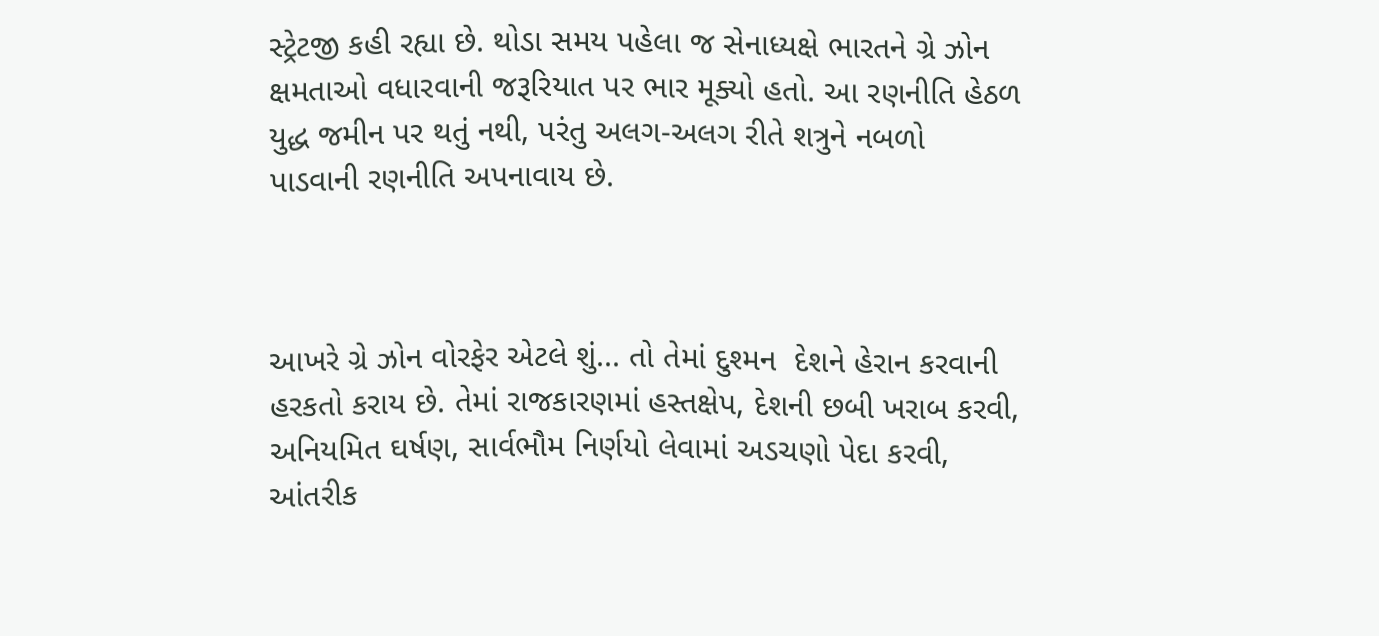સ્ટ્રેટજી કહી રહ્યા છે. થોડા સમય પહેલા જ સેનાધ્યક્ષે ભારતને ગ્રે ઝોન ક્ષમતાઓ વધારવાની જરૂરિયાત પર ભાર મૂક્યો હતો. આ રણનીતિ હેઠળ યુદ્ધ જમીન પર થતું નથી, પરંતુ અલગ-અલગ રીતે શત્રુને નબળો પાડવાની રણનીતિ અપનાવાય છે.



આખરે ગ્રે ઝોન વોરફેર એટલે શું... તો તેમાં દુશ્મન  દેશને હેરાન કરવાની હરકતો કરાય છે. તેમાં રાજકારણમાં હસ્તક્ષેપ, દેશની છબી ખરાબ કરવી, અનિયમિત ઘર્ષણ, સાર્વભૌમ નિર્ણયો લેવામાં અડચણો પેદા કરવી, આંતરીક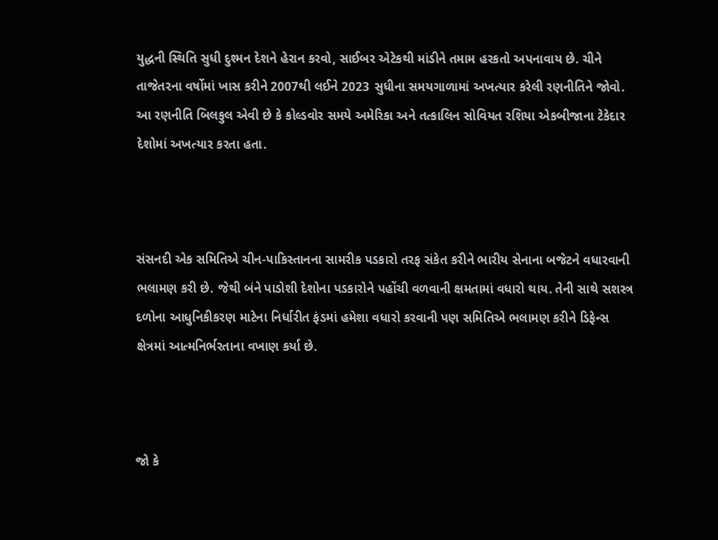યુદ્ધની સ્થિતિ સુધી દુશ્મન દેશને હેરાન કરવો, સાઈબર એટેકથી માંડીને તમામ હરકતો અપનાવાય છે. ચીને તાજેતરના વર્ષોમાં ખાસ કરીને 2007થી લઈને 2023 સુધીના સમયગાળામાં અખત્યાર કરેલી રણનીતિને જોવો. આ રણનીતિ બિલકુલ એવી છે કે કોલ્ડવોર સમયે અમેરિકા અને તત્કાલિન સોવિયત રશિયા એકબીજાના ટેકેદાર દેશોમાં અખત્યાર કરતા હતા.



સંસનદી એક સમિતિએ ચીન-પાકિસ્તાનના સામરીક પડકારો તરફ સંકેત કરીને ભારીય સેનાના બજેટને વધારવાની ભલામણ કરી છે. જેથી બંને પાડોશી દેશોના પડકારોને પહોંચી વળવાની ક્ષમતામાં વધારો થાય. તેની સાથે સશસ્ત્ર દળોના આધુનિકીકરણ માટેના નિર્ધારીત ફંડમાં હમેશા વધારો કરવાની પણ સમિતિએ ભલામણ કરીને ડિફેન્સ ક્ષેત્રમાં આત્મનિર્ભરતાના વખાણ કર્યા છે.



જો કે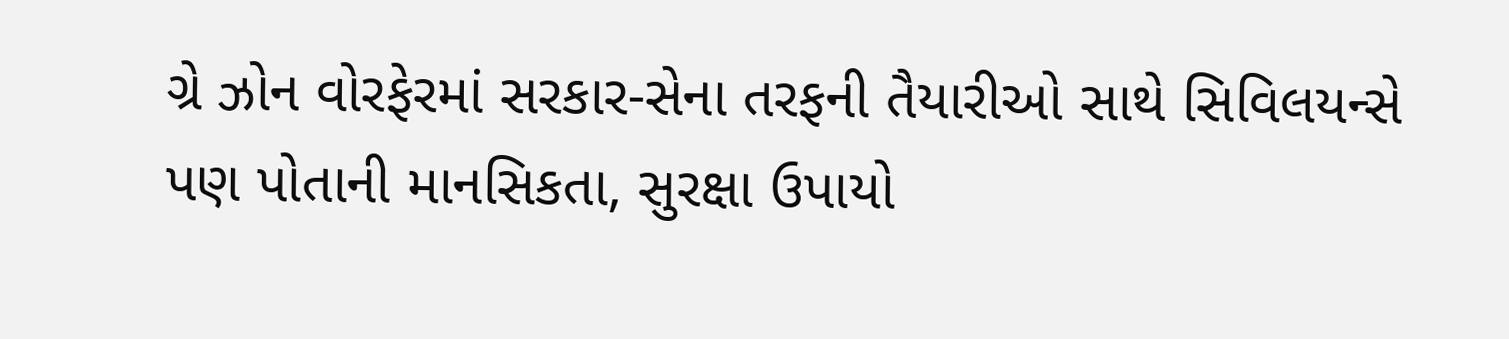ગ્રે ઝોન વોરફેરમાં સરકાર-સેના તરફની તૈયારીઓ સાથે સિવિલયન્સે પણ પોતાની માનસિકતા, સુરક્ષા ઉપાયો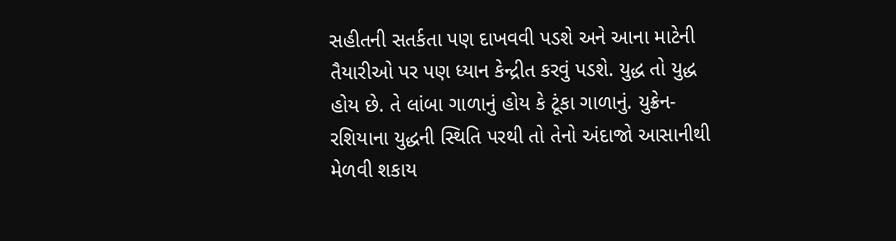સહીતની સતર્કતા પણ દાખવવી પડશે અને આના માટેની તૈયારીઓ પર પણ ધ્યાન કેન્દ્રીત કરવું પડશે. યુદ્ધ તો યુદ્ધ હોય છે. તે લાંબા ગાળાનું હોય કે ટૂંકા ગાળાનું. યુક્રેન-રશિયાના યુદ્ધની સ્થિતિ પરથી તો તેનો અંદાજો આસાનીથી મેળવી શકાય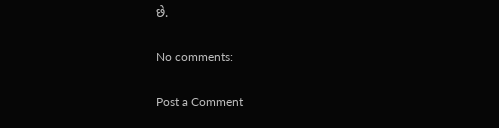છે.

No comments:

Post a Comment